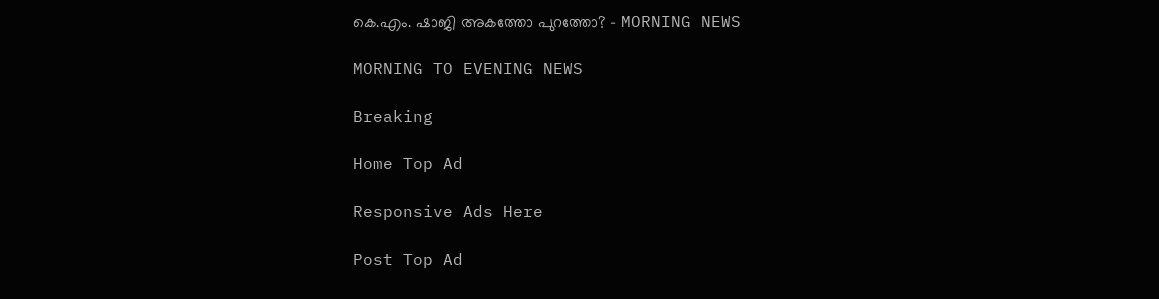കെ.എം. ഷാജി അകത്തോ പുറത്തോ? - MORNING NEWS

MORNING TO EVENING NEWS

Breaking

Home Top Ad

Responsive Ads Here

Post Top Ad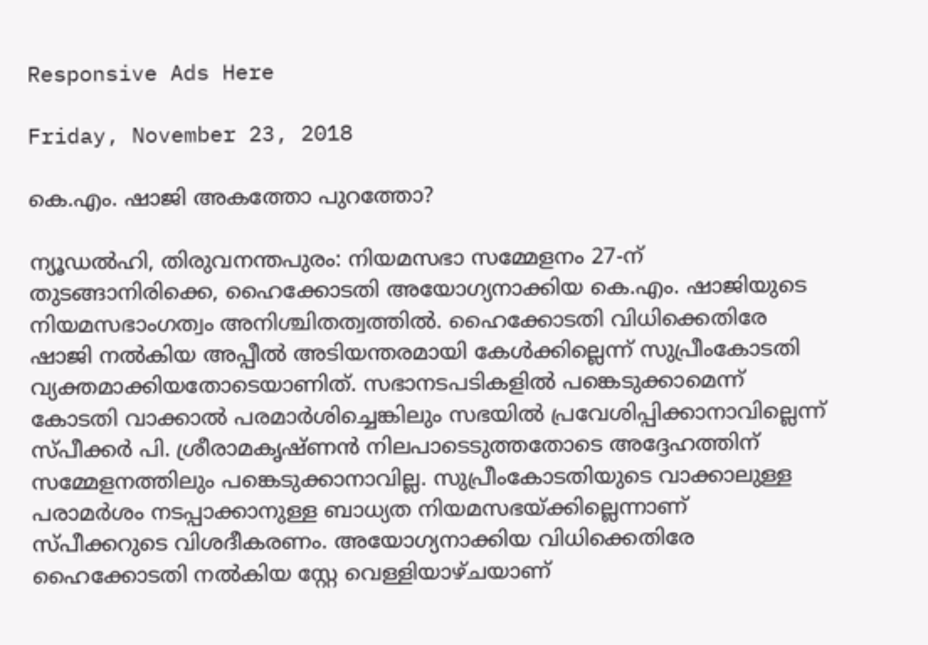Responsive Ads Here

Friday, November 23, 2018

കെ.എം. ഷാജി അകത്തോ പുറത്തോ?

ന്യൂഡൽഹി, തിരുവനന്തപുരം: നിയമസഭാ സമ്മേളനം 27-ന് തുടങ്ങാനിരിക്കെ, ഹൈക്കോടതി അയോഗ്യനാക്കിയ കെ.എം. ഷാജിയുടെ നിയമസഭാംഗത്വം അനിശ്ചിതത്വത്തിൽ. ഹൈക്കോടതി വിധിക്കെതിരേ ഷാജി നൽകിയ അപ്പീൽ അടിയന്തരമായി കേൾക്കില്ലെന്ന് സുപ്രീംകോടതി വ്യക്തമാക്കിയതോടെയാണിത്. സഭാനടപടികളിൽ പങ്കെടുക്കാമെന്ന് കോടതി വാക്കാൽ പരമാർശിച്ചെങ്കിലും സഭയിൽ പ്രവേശിപ്പിക്കാനാവില്ലെന്ന് സ്പീക്കർ പി. ശ്രീരാമകൃഷ്ണൻ നിലപാടെടുത്തതോടെ അദ്ദേഹത്തിന് സമ്മേളനത്തിലും പങ്കെടുക്കാനാവില്ല. സുപ്രീംകോടതിയുടെ വാക്കാലുള്ള പരാമർശം നടപ്പാക്കാനുള്ള ബാധ്യത നിയമസഭയ്ക്കില്ലെന്നാണ് സ്പീക്കറുടെ വിശദീകരണം. അയോഗ്യനാക്കിയ വിധിക്കെതിരേ ഹൈക്കോടതി നൽകിയ സ്റ്റേ വെള്ളിയാഴ്ചയാണ്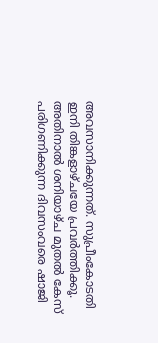അവസാനിക്കുന്നത്. സുപ്രീംകോടതി ഇനി തിങ്കളാഴ്ചയേ പ്രവർത്തിക്കൂ. അതിനാൽ ശനിയാഴ്ച മുതൽ കേസ് പരിഗണിക്കുന്ന ദിവസംവരെ ഷാജി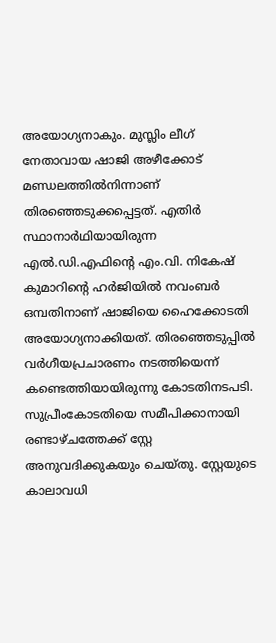അയോഗ്യനാകും. മുസ്ലിം ലീഗ് നേതാവായ ഷാജി അഴീക്കോട് മണ്ഡലത്തിൽനിന്നാണ് തിരഞ്ഞെടുക്കപ്പെട്ടത്. എതിർ സ്ഥാനാർഥിയായിരുന്ന എൽ.ഡി.എഫിന്റെ എം.വി. നികേഷ് കുമാറിന്റെ ഹർജിയിൽ നവംബർ ഒമ്പതിനാണ് ഷാജിയെ ഹൈക്കോടതി അയോഗ്യനാക്കിയത്. തിരഞ്ഞെടുപ്പിൽ വർഗീയപ്രചാരണം നടത്തിയെന്ന് കണ്ടെത്തിയായിരുന്നു കോടതിനടപടി. സുപ്രീംകോടതിയെ സമീപിക്കാനായി രണ്ടാഴ്ചത്തേക്ക് സ്റ്റേ അനുവദിക്കുകയും ചെയ്തു. സ്റ്റേയുടെ കാലാവധി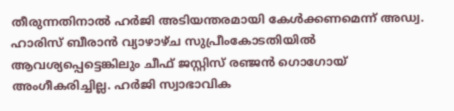തീരുന്നതിനാൽ ഹർജി അടിയന്തരമായി കേൾക്കണമെന്ന് അഡ്വ. ഹാരിസ് ബീരാൻ വ്യാഴാഴ്ച സുപ്രീംകോടതിയിൽ ആവശ്യപ്പെട്ടെങ്കിലും ചീഫ് ജസ്റ്റിസ് രഞ്ജൻ ഗൊഗോയ് അംഗീകരിച്ചില്ല. ഹർജി സ്വാഭാവിക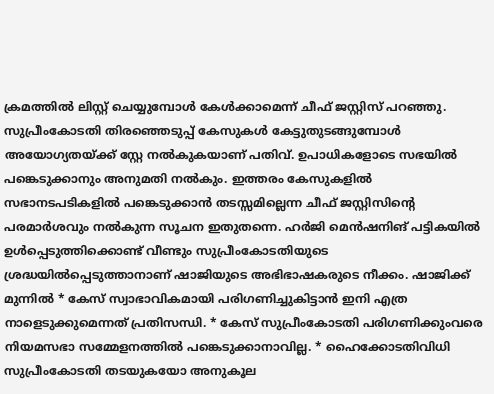ക്രമത്തിൽ ലിസ്റ്റ് ചെയ്യുമ്പോൾ കേൾക്കാമെന്ന് ചീഫ് ജസ്റ്റിസ് പറഞ്ഞു. സുപ്രീംകോടതി തിരഞ്ഞെടുപ്പ് കേസുകൾ കേട്ടുതുടങ്ങുമ്പോൾ അയോഗ്യതയ്ക്ക് സ്റ്റേ നൽകുകയാണ് പതിവ്. ഉപാധികളോടെ സഭയിൽ പങ്കെടുക്കാനും അനുമതി നൽകും. ഇത്തരം കേസുകളിൽ സഭാനടപടികളിൽ പങ്കെടുക്കാൻ തടസ്സമില്ലെന്ന ചീഫ് ജസ്റ്റിസിന്റെ പരമാർശവും നൽകുന്ന സൂചന ഇതുതന്നെ. ഹർജി മെൻഷനിങ് പട്ടികയിൽ ഉൾപ്പെടുത്തിക്കൊണ്ട് വീണ്ടും സുപ്രീംകോടതിയുടെ ശ്രദ്ധയിൽപ്പെടുത്താനാണ് ഷാജിയുടെ അഭിഭാഷകരുടെ നീക്കം. ഷാജിക്ക് മുന്നിൽ * കേസ് സ്വാഭാവികമായി പരിഗണിച്ചുകിട്ടാൻ ഇനി എത്ര നാളെടുക്കുമെന്നത് പ്രതിസന്ധി. * കേസ് സുപ്രീംകോടതി പരിഗണിക്കുംവരെ നിയമസഭാ സമ്മേളനത്തിൽ പങ്കെടുക്കാനാവില്ല. * ഹൈക്കോടതിവിധി സുപ്രീംകോടതി തടയുകയോ അനുകൂല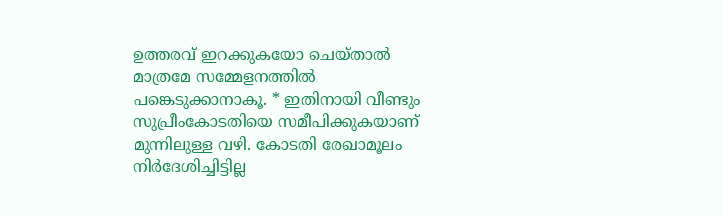ഉത്തരവ് ഇറക്കുകയോ ചെയ്താൽ മാത്രമേ സമ്മേളനത്തിൽ പങ്കെടുക്കാനാകൂ. * ഇതിനായി വീണ്ടും സുപ്രീംകോടതിയെ സമീപിക്കുകയാണ് മുന്നിലുള്ള വഴി. കോടതി രേഖാമൂലം നിർദേശിച്ചിട്ടില്ല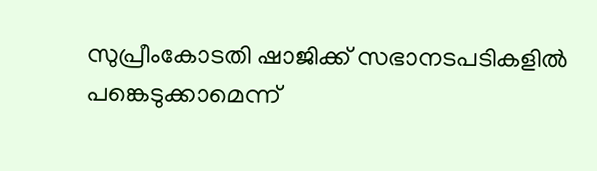സുപ്രീംകോടതി ഷാജിക്ക് സഭാനടപടികളിൽ പങ്കെടുക്കാമെന്ന്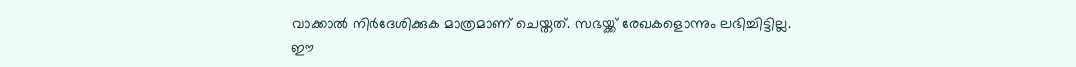വാക്കാൽ നിർദേശിക്കുക മാത്രമാണ് ചെയ്തത്. സഭയ്ക്ക് രേഖകളൊന്നും ലഭിച്ചിട്ടില്ല. ഈ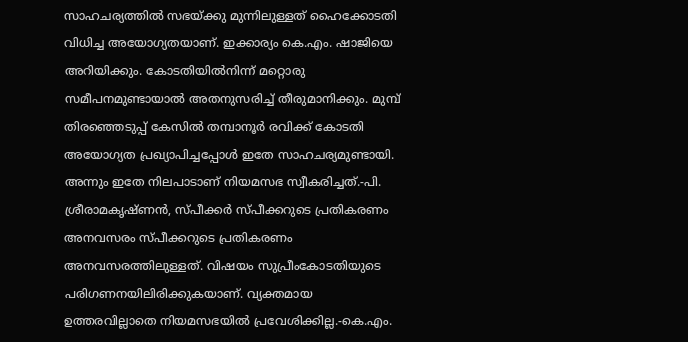സാഹചര്യത്തിൽ സഭയ്ക്കു മുന്നിലുള്ളത് ഹൈക്കോടതി വിധിച്ച അയോഗ്യതയാണ്. ഇക്കാര്യം കെ.എം. ഷാജിയെ അറിയിക്കും. കോടതിയിൽനിന്ന് മറ്റൊരു സമീപനമുണ്ടായാൽ അതനുസരിച്ച് തീരുമാനിക്കും. മുമ്പ് തിരഞ്ഞെടുപ്പ് കേസിൽ തമ്പാനൂർ രവിക്ക് കോടതി അയോഗ്യത പ്രഖ്യാപിച്ചപ്പോൾ ഇതേ സാഹചര്യമുണ്ടായി. അന്നും ഇതേ നിലപാടാണ് നിയമസഭ സ്വീകരിച്ചത്.-പി. ശ്രീരാമകൃഷ്ണൻ, സ്പീക്കർ സ്പീക്കറുടെ പ്രതികരണം അനവസരം സ്പീക്കറുടെ പ്രതികരണം അനവസരത്തിലുള്ളത്. വിഷയം സുപ്രീംകോടതിയുടെ പരിഗണനയിലിരിക്കുകയാണ്. വ്യക്തമായ ഉത്തരവില്ലാതെ നിയമസഭയിൽ പ്രവേശിക്കില്ല.-കെ.എം.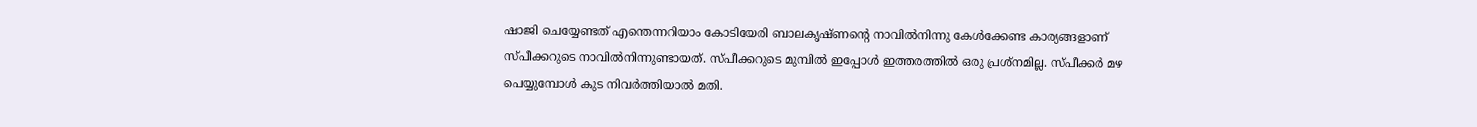ഷാജി ചെയ്യേണ്ടത് എന്തെന്നറിയാം കോടിയേരി ബാലകൃഷ്ണന്റെ നാവിൽനിന്നു കേൾക്കേണ്ട കാര്യങ്ങളാണ് സ്പീക്കറുടെ നാവിൽനിന്നുണ്ടായത്. സ്പീക്കറുടെ മുമ്പിൽ ഇപ്പോൾ ഇത്തരത്തിൽ ഒരു പ്രശ്നമില്ല. സ്പീക്കർ മഴ പെയ്യുമ്പോൾ കുട നിവർത്തിയാൽ മതി.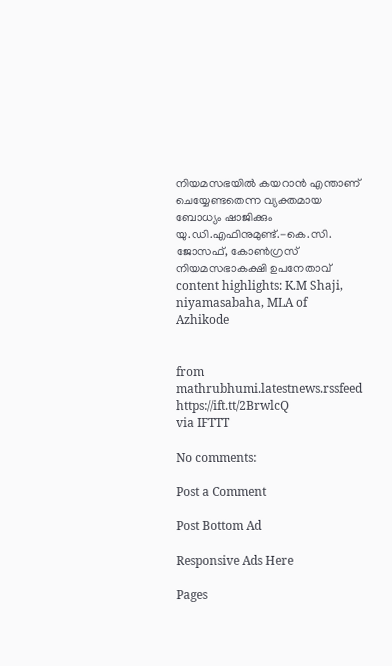നിയമസഭയിൽ കയറാൻ എന്താണ് ചെയ്യേണ്ടതെന്ന വ്യക്തമായ ബോധ്യം ഷാജിക്കും യു.ഡി.എഫിനുമുണ്ട്.-കെ.സി. ജോസഫ്, കോൺഗ്രസ് നിയമസഭാകക്ഷി ഉപനേതാവ് content highlights: K.M Shaji, niyamasabaha, MLA of Azhikode


from mathrubhumi.latestnews.rssfeed https://ift.tt/2BrwlcQ
via IFTTT

No comments:

Post a Comment

Post Bottom Ad

Responsive Ads Here

Pages